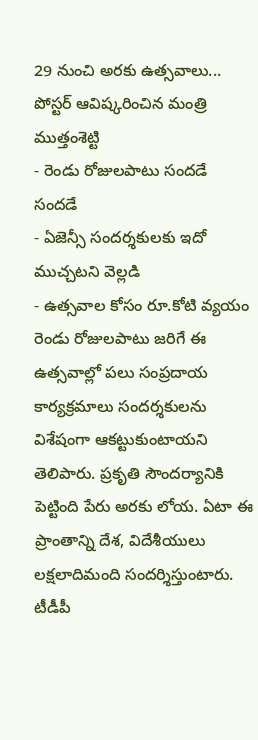29 నుంచి అరకు ఉత్సవాలు... పోస్టర్ ఆవిష్కరించిన మంత్రి ముత్తంశెట్టి
- రెండు రోజులపాటు సందడే సందడే
- ఏజెన్సీ సందర్శకులకు ఇదో ముచ్చటని వెల్లడి
- ఉత్సవాల కోసం రూ.కోటి వ్యయం
రెండు రోజులపాటు జరిగే ఈ ఉత్సవాల్లో పలు సంప్రదాయ కార్యక్రమాలు సందర్శకులను విశేషంగా ఆకట్టుకుంటాయని తెలిపారు. ప్రకృతి సౌందర్యానికి పెట్టింది పేరు అరకు లోయ. ఏటా ఈ ప్రాంతాన్ని దేశ, విదేశీయులు లక్షలాదిమంది సందర్శిస్తుంటారు. టీడీపీ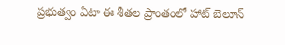ప్రభుత్వం ఏటా ఈ శీతల ప్రాంతంలో హాట్ బెలూన్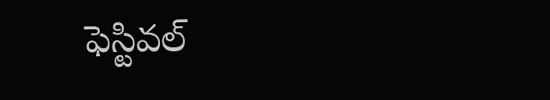ఫెస్టివల్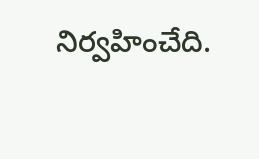నిర్వహించేది.